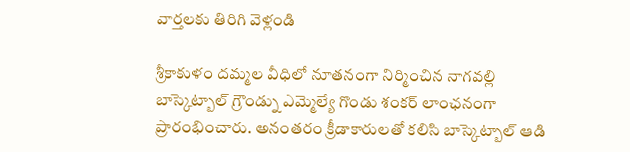వార్తలకు తిరిగి వెళ్లండి

శ్రీకాకుళం దమ్మల వీధిలో నూతనంగా నిర్మించిన నాగవల్లి బాస్కెట్బాల్ గ్రౌండ్ను ఎమ్మెల్యే గొండు శంకర్ లాంఛనంగా ప్రారంభించారు. అనంతరం క్రీడాకారులతో కలిసి బాస్కెట్బాల్ ఆడి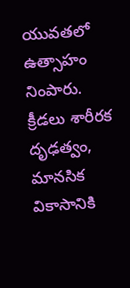యువతలో ఉత్సాహం నింపారు.
క్రీడలు శారీరక దృఢత్వం, మానసిక వికాసానికి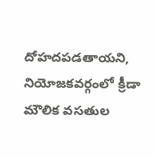దోహదపడతాయని, నియోజకవర్గంలో క్రీడా మౌలిక వసతుల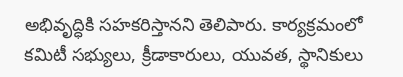అభివృద్ధికి సహకరిస్తానని తెలిపారు. కార్యక్రమంలో కమిటీ సభ్యులు, క్రీడాకారులు, యువత, స్థానికులు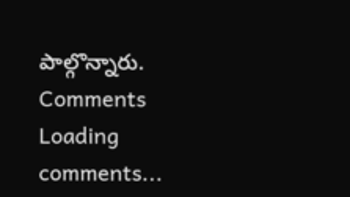పాల్గొన్నారు.
Comments
Loading comments...